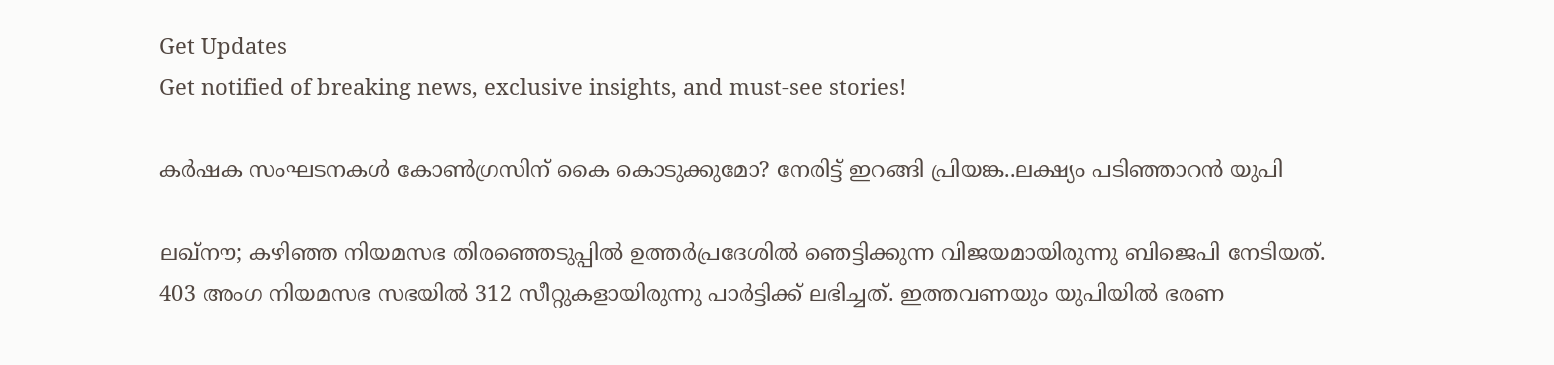Get Updates
Get notified of breaking news, exclusive insights, and must-see stories!

കർഷക സംഘടനകൾ കോൺഗ്രസിന് കൈ കൊടുക്കുമോ? നേരിട്ട് ഇറങ്ങി പ്രിയങ്ക..ലക്ഷ്യം പടിഞ്ഞാറൻ യുപി

ലഖ്നൗ; കഴിഞ്ഞ നിയമസഭ തിരഞ്ഞെടുപ്പിൽ ഉത്തർപ്രദേശിൽ ഞെട്ടിക്കുന്ന വിജയമായിരുന്നു ബിജെപി നേടിയത്. 403 അംഗ നിയമസഭ സഭയിൽ 312 സീറ്റുകളായിരുന്നു പാർട്ടിക്ക് ലഭിച്ചത്. ഇത്തവണയും യുപിയിൽ ഭരണ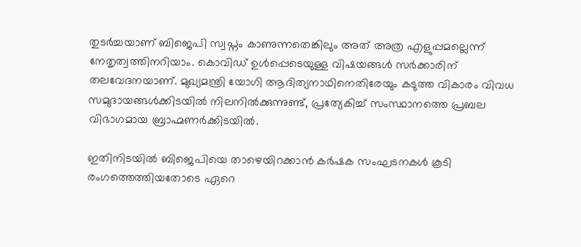തുടർച്ചയാണ് ബിജെപി സ്വപ്നം കാണുന്നതെങ്കിലും അത് അത്ര എളുപ്പമല്ലെന്ന് നേതൃത്വത്തിനറിയാം. കൊവിഡ് ഉൾപ്പെടെയുള്ള വിഷയങ്ങൾ സർക്കാരിന് തലവേദനയാണ്. മുഖ്യമന്ത്രി യോഗി ആദിത്യനാഥിനെതിരേയും കടുത്ത വികാരം വിവധ സമുദായങ്ങൾക്കിടയിൽ നിലനിൽക്കുന്നുണ്ട്, പ്രത്യേകിച്ച് സംസ്ഥാനത്തെ പ്രബല വിഭാഗമായ ബ്രാഹ്മണർക്കിടയിൽ.

ഇതിനിടയിൽ ബിജെപിയെ താഴെയിറക്കാൻ കർഷക സംഘടനകൾ കൂടി രംഗത്തെത്തിയതോടെ ഏറെ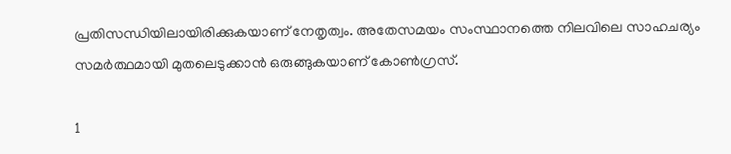പ്രതിസന്ധിയിലായിരിക്കുകയാണ് നേതൃത്വം. അതേസമയം സംസ്ഥാനത്തെ നിലവിലെ സാഹചര്യം സമർത്ഥമായി മുതലെടുക്കാൻ ഒരുങ്ങുകയാണ് കോൺഗ്രസ്.

1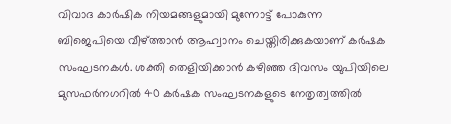വിവാദ കാർഷിക നിയമങ്ങളുമായി മുന്നോട്ട് പോകുന്ന ബിജെപിയെ വീഴ്ത്താൻ ആഹ്വാനം ചെയ്തിരിക്കുകയാണ് കർഷക സംഘടനകൾ. ശക്തി തെളിയിക്കാൻ കഴിഞ്ഞ ദിവസം യുപിയിലെ മുസഫർനഗറിൽ 40 കർഷക സംഘടനകളുടെ നേതൃത്വത്തിൽ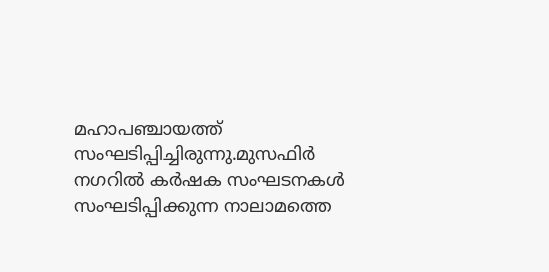മഹാപഞ്ചായത്ത് സംഘടിപ്പിച്ചിരുന്നു.മുസഫിര്‍ നഗറില്‍ കര്‍ഷക സംഘടനകള്‍ സംഘടിപ്പിക്കുന്ന നാലാമത്തെ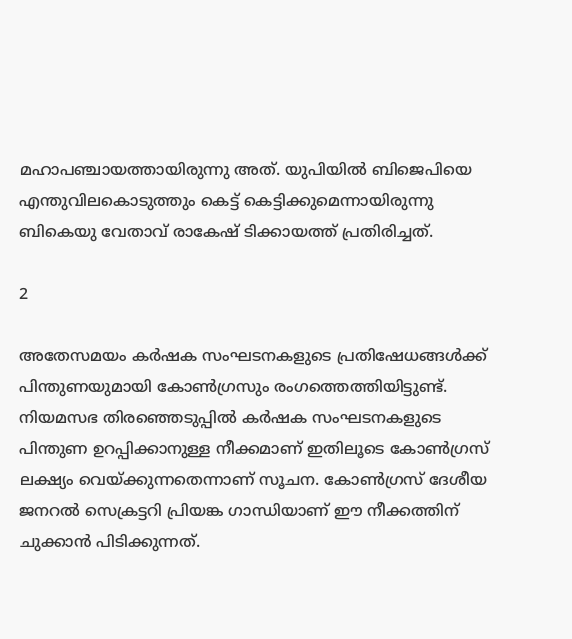മഹാപഞ്ചായത്തായിരുന്നു അത്. യുപിയിൽ ബിജെപിയെ എന്തുവിലകൊടുത്തും കെട്ട് കെട്ടിക്കുമെന്നായിരുന്നു ബികെയു വേതാവ് രാകേഷ് ടിക്കായത്ത് പ്രതിരിച്ചത്.

2

അതേസമയം കർഷക സംഘടനകളുടെ പ്രതിഷേധങ്ങൾക്ക് പിന്തുണയുമായി കോൺഗ്രസും രംഗത്തെത്തിയിട്ടുണ്ട്. നിയമസഭ തിരഞ്ഞെടുപ്പിൽ കർഷക സംഘടനകളുടെ പിന്തുണ ഉറപ്പിക്കാനുള്ള നീക്കമാണ് ഇതിലൂടെ കോൺഗ്രസ് ലക്ഷ്യം വെയ്ക്കുന്നതെന്നാണ് സൂചന. കോൺഗ്രസ് ദേശീയ ജനറൽ സെക്രട്ടറി പ്രിയങ്ക ഗാന്ധിയാണ് ഈ നീക്കത്തിന് ചുക്കാൻ പിടിക്കുന്നത്.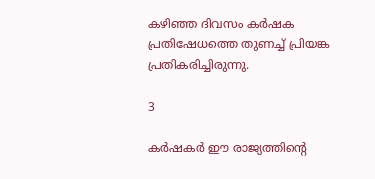കഴിഞ്ഞ ദിവസം കർഷക പ്രതിഷേധത്തെ തുണച്ച് പ്രിയങ്ക പ്രതികരിച്ചിരുന്നു.

3

കർഷകർ ഈ രാജ്യത്തിന്റെ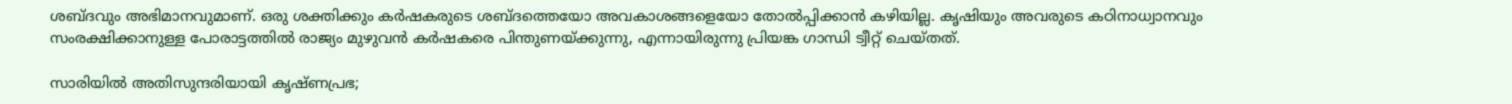ശബ്ദവും അഭിമാനവുമാണ്. ഒരു ശക്തിക്കും കർഷകരുടെ ശബ്ദത്തെയോ അവകാശങ്ങളെയോ തോൽപ്പിക്കാൻ കഴിയില്ല. കൃഷിയും അവരുടെ കഠിനാധ്വാനവും സംരക്ഷിക്കാനുള്ള പോരാട്ടത്തിൽ രാജ്യം മുഴുവൻ കർഷകരെ പിന്തുണയ്ക്കുന്നു, എന്നായിരുന്നു പ്രിയങ്ക ഗാന്ധി ട്വീറ്റ് ചെയ്തത്.

സാരിയില്‍ അതിസുന്ദരിയായി കൃഷ്ണപ്രഭ;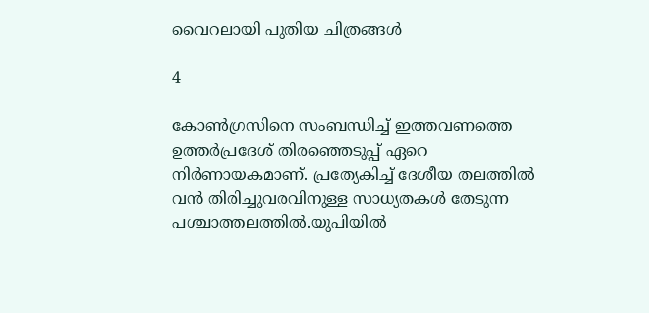വൈറലായി പുതിയ ചിത്രങ്ങള്‍

4

കോൺഗ്രസിനെ സംബന്ധിച്ച് ഇത്തവണത്തെ ഉത്തർപ്രദേശ് തിരഞ്ഞെടുപ്പ് ഏറെ നിർണായകമാണ്. പ്രത്യേകിച്ച് ദേശീയ തലത്തിൽ വൻ തിരിച്ചുവരവിനുള്ള സാധ്യതകൾ തേടുന്ന പശ്ചാത്തലത്തിൽ.യുപിയിൽ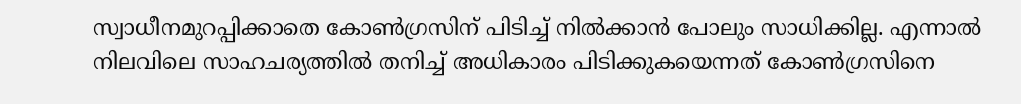സ്വാധീനമുറപ്പിക്കാതെ കോൺഗ്രസിന് പിടിച്ച് നിൽക്കാൻ പോലും സാധിക്കില്ല. എന്നാൽ നിലവിലെ സാഹചര്യത്തിൽ തനിച്ച് അധികാരം പിടിക്കുകയെന്നത് കോൺഗ്രസിനെ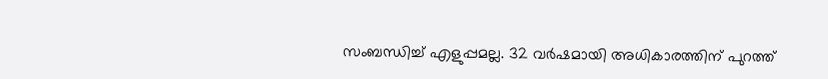സംബന്ധിച്ച് എളുപ്പമല്ല. 32 വർഷമായി അധികാരത്തിന് പുറത്ത്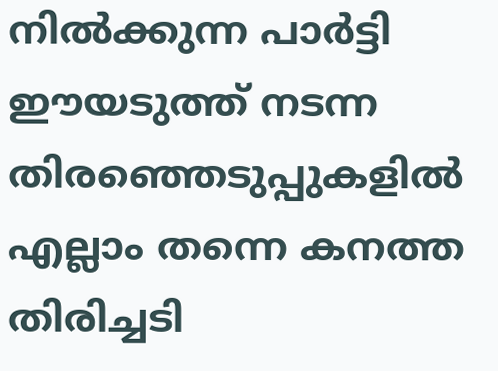നിൽക്കുന്ന പാർട്ടി ഈയടുത്ത് നടന്ന തിരഞ്ഞെടുപ്പുകളിൽ എല്ലാം തന്നെ കനത്ത തിരിച്ചടി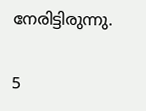നേരിട്ടിരുന്നു.

5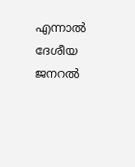എന്നാൽ ദേശീയ ജനറൽ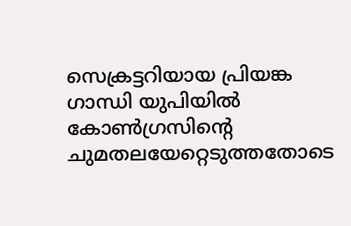സെക്രട്ടറിയായ പ്രിയങ്ക ഗാന്ധി യുപിയിൽ കോൺഗ്രസിന്റെ ചുമതലയേറ്റെടുത്തതോടെ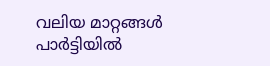വലിയ മാറ്റങ്ങൾ പാർട്ടിയിൽ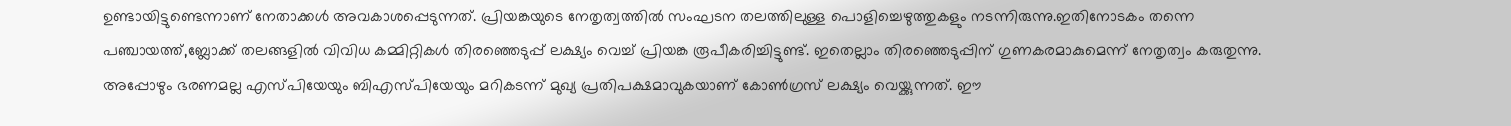ഉണ്ടായിട്ടുണ്ടെന്നാണ് നേതാക്കൾ അവകാശപ്പെടുന്നത്. പ്രിയങ്കയുടെ നേതൃത്വത്തിൽ സംഘടന തലത്തിലുള്ള പൊളിച്ചെഴുത്തുകളും നടന്നിരുന്നു.ഇതിനോടകം തന്നെ പഞ്ചായത്ത്,ബ്ലോക്ക് തലങ്ങളിൽ വിവിധ കമ്മിറ്റികൾ തിരഞ്ഞെടുപ്പ് ലക്ഷ്യം വെച്ച് പ്രിയങ്ക രൂപീകരിച്ചിട്ടുണ്ട്. ഇതെല്ലാം തിരഞ്ഞെടുപ്പിന് ഗുണകരമാകുമെന്ന് നേതൃത്വം കരുതുന്നു. അപ്പോഴും ഭരണമല്ല എസ്പിയേയും ബിഎസ്പിയേയും മറികടന്ന് മുഖ്യ പ്രതിപക്ഷമാവുകയാണ് കോൺഗ്രസ് ലക്ഷ്യം വെയ്ക്കുന്നത്. ഈ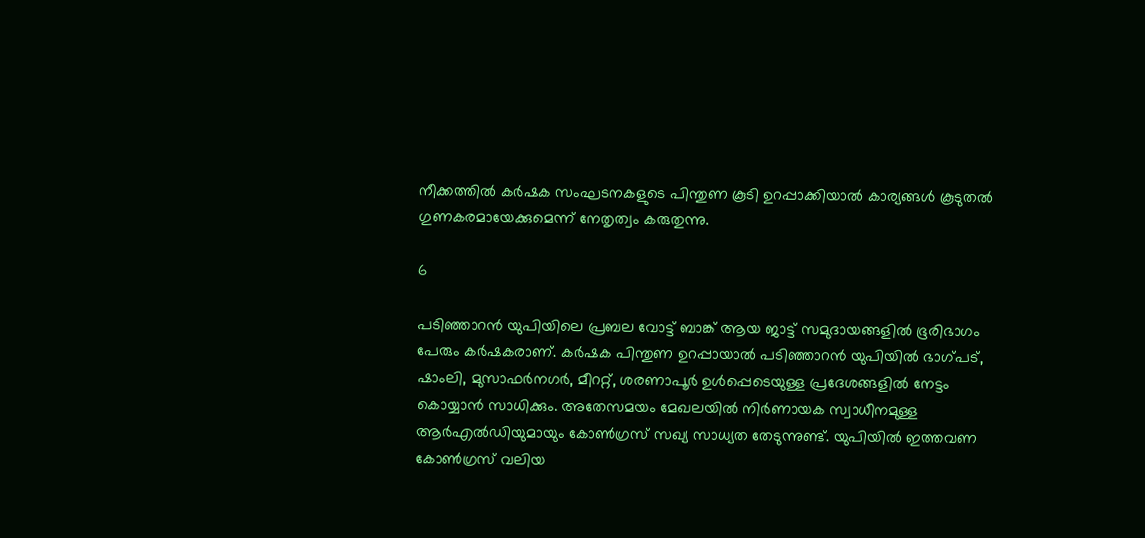നീക്കത്തിൽ കർഷക സംഘടനകളുടെ പിന്തുണ കൂടി ഉറപ്പാക്കിയാൽ കാര്യങ്ങൾ കൂടുതൽ ഗുണകരമായേക്കുമെന്ന് നേതൃത്വം കരുതുന്നു.

6

പടിഞ്ഞാറൻ യുപിയിലെ പ്രബല വോട്ട് ബാങ്ക് ആയ ജാട്ട് സമുദായങ്ങളിൽ ഭൂരിഭാഗം പേരും കർഷകരാണ്. കർഷക പിന്തുണ ഉറപ്പായാൽ പടിഞ്ഞാറൻ യുപിയിൽ ഭാഗ്പട്, ഷാംലി, മുസാഫർനഗർ, മീററ്റ്, ശരണാപൂർ ഉൾപ്പെടെയുള്ള പ്രദേശങ്ങളിൽ നേട്ടം കൊയ്യാൻ സാധിക്കും. അതേസമയം മേഖലയിൽ നിർണായക സ്വാധീനമുള്ള ആർഎൽഡിയുമായും കോൺഗ്രസ് സഖ്യ സാധ്യത തേടുന്നുണ്ട്. യുപിയിൽ ഇത്തവണ കോൺഗ്രസ് വലിയ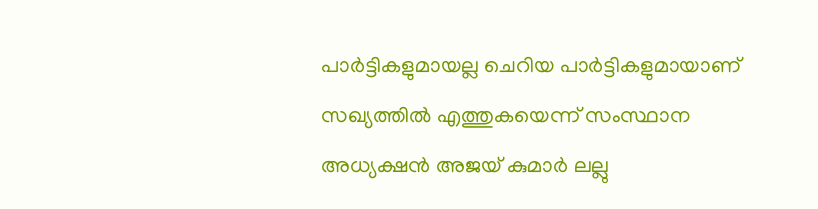പാർട്ടികളുമായല്ല ചെറിയ പാർട്ടികളുമായാണ് സഖ്യത്തിൽ എത്തുകയെന്ന് സംസ്ഥാന അധ്യക്ഷൻ അജയ് കുമാർ ലല്ലു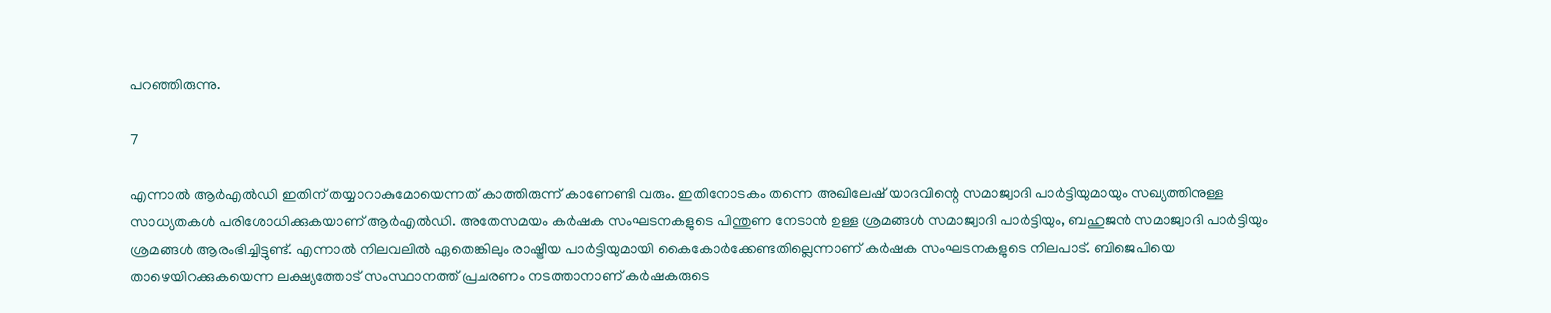പറഞ്ഞിരുന്നു.

7

എന്നാൽ ആർഎൽഡി ഇതിന് തയ്യാറാകുമോയെന്നത് കാത്തിരുന്ന് കാണേണ്ടി വരും. ഇതിനോടകം തന്നെ അഖിലേഷ് യാദവിന്റെ സമാജ്വാദി പാർട്ടിയുമായും സഖ്യത്തിനുള്ള സാധ്യതകൾ പരിശോധിക്കുകയാണ് ആർഎൽഡി. അതേസമയം കർഷക സംഘടനകളുടെ പിന്തുണ നേടാൻ ഉള്ള ശ്രമങ്ങൾ സമാജ്വാദി പാർട്ടിയും, ബഹുജൻ സമാജ്വാദി പാർട്ടിയും ശ്രമങ്ങൾ ആരംഭിച്ചിട്ടുണ്ട്. എന്നാൽ നിലവലിൽ ഏതെങ്കിലും രാഷ്ട്രീയ പാർട്ടിയുമായി കൈകോർക്കേണ്ടതില്ലെന്നാണ് കർഷക സംഘടനകളുടെ നിലപാട്. ബിജെപിയെ താഴെയിറക്കുകയെന്ന ലക്ഷ്യത്തോട് സംസ്ഥാനത്ത് പ്രചരണം നടത്താനാണ് കർഷകരുടെ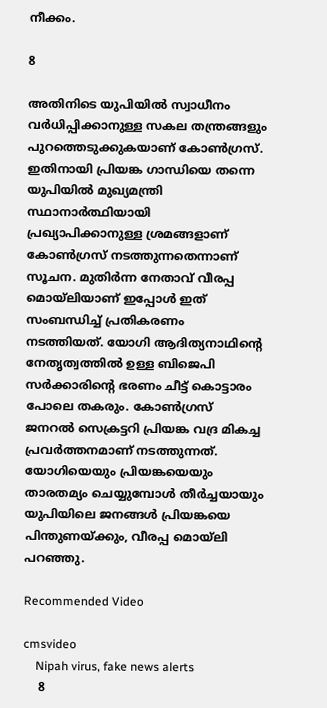നീക്കം.

8

അതിനിടെ യുപിയിൽ സ്വാധീനം വർധിപ്പിക്കാനുള്ള സകല തന്ത്രങ്ങളും പുറത്തെടുക്കുകയാണ് കോൺഗ്രസ്. ഇതിനായി പ്രിയങ്ക ഗാന്ധിയെ തന്നെ യുപിയിൽ മുഖ്യമന്ത്രി സ്ഥാനാർത്ഥിയായി പ്രഖ്യാപിക്കാനുള്ള ശ്രമങ്ങളാണ് കോൺഗ്രസ് നടത്തുന്നതെന്നാണ് സൂചന. മുതിർന്ന നേതാവ് വീരപ്പ മൊയ്ലിയാണ് ഇപ്പോൾ ഇത് സംബന്ധിച്ച് പ്രതികരണം നടത്തിയത്. യോഗി ആദിത്യനാഥിന്റെ നേതൃത്വത്തിൽ ഉള്ള ബിജെപി സർക്കാരിന്റെ ഭരണം ചീട്ട് കൊട്ടാരം പോലെ തകരും. കോൺഗ്രസ് ജനറൽ സെക്രട്ടറി പ്രിയങ്ക വദ്ര മികച്ച പ്രവർത്തനമാണ് നടത്തുന്നത്. യോഗിയെയും പ്രിയങ്കയെയും താരതമ്യം ചെയ്യുമ്പോൾ തീർച്ചയായും യുപിയിലെ ജനങ്ങൾ പ്രിയങ്കയെ പിന്തുണയ്ക്കും, വീരപ്പ മൊയ്ലി പറഞ്ഞു.

Recommended Video

cmsvideo
    Nipah virus, fake news alerts
    8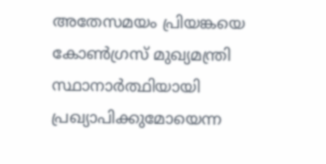അതേസമയം പ്രിയങ്കയെ കോൺഗ്രസ് മുഖ്യമന്ത്രി സ്ഥാനാർത്ഥിയായി പ്രഖ്യാപിക്കുമോയെന്ന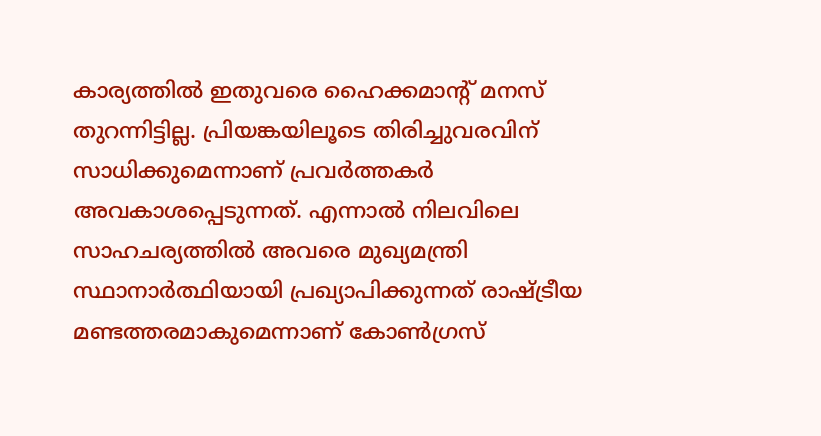കാര്യത്തിൽ ഇതുവരെ ഹൈക്കമാന്റ് മനസ് തുറന്നിട്ടില്ല. പ്രിയങ്കയിലൂടെ തിരിച്ചുവരവിന് സാധിക്കുമെന്നാണ് പ്രവർത്തകർ അവകാശപ്പെടുന്നത്. എന്നാൽ നിലവിലെ സാഹചര്യത്തിൽ അവരെ മുഖ്യമന്ത്രി സ്ഥാനാർത്ഥിയായി പ്രഖ്യാപിക്കുന്നത് രാഷ്ട്രീയ മണ്ടത്തരമാകുമെന്നാണ് കോൺഗ്രസ്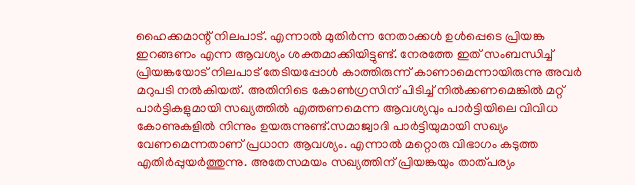ഹൈക്കമാന്റ് നിലപാട്. എന്നാൽ മുതിർന്ന നേതാക്കൾ ഉൾപ്പെടെ പ്രിയങ്ക ഇറങ്ങണം എന്ന ആവശ്യം ശക്തമാക്കിയിട്ടുണ്ട്. നേരത്തേ ഇത് സംബന്ധിച്ച് പ്രിയങ്കയോട് നിലപാട് തേടിയപ്പോൾ കാത്തിരുന്ന് കാണാമെന്നായിരുന്നു അവർ മറുപടി നൽകിയത്. അതിനിടെ കോൺഗ്രസിന് പിടിച്ച് നിൽക്കണമെങ്കിൽ മറ്റ് പാർട്ടികളുമായി സഖ്യത്തിൽ എത്തണമെന്ന ആവശ്യവും പാർട്ടിയിലെ വിവിധ കോണുകളിൽ നിന്നും ഉയരുന്നുണ്ട്.സമാജ്വാദി പാർട്ടിയുമായി സഖ്യം വേണമെന്നതാണ് പ്രധാന ആവശ്യം. എന്നാൽ മറ്റൊരു വിഭാഗം കടുത്ത എതിർപ്പുയർത്തുന്നു. അതേസമയം സഖ്യത്തിന് പ്രിയങ്കയും താത്പര്യം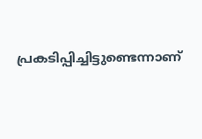പ്രകടിപ്പിച്ചിട്ടുണ്ടെന്നാണ്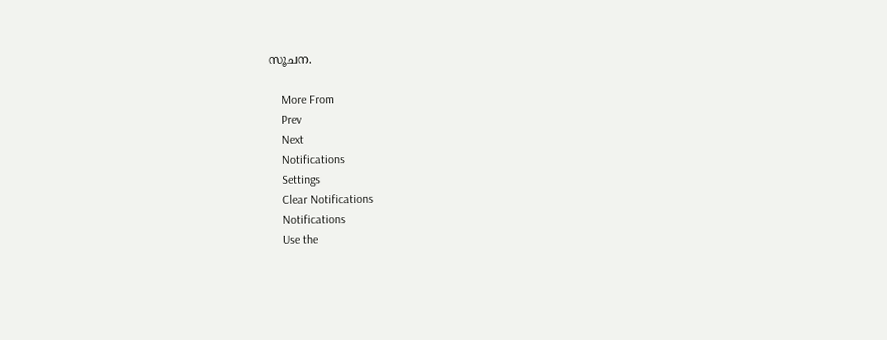സൂചന.

    More From
    Prev
    Next
    Notifications
    Settings
    Clear Notifications
    Notifications
    Use the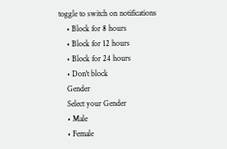toggle to switch on notifications
    • Block for 8 hours
    • Block for 12 hours
    • Block for 24 hours
    • Don't block
    Gender
    Select your Gender
    • Male
    • Female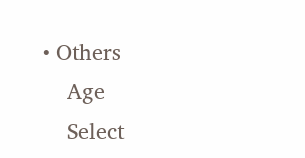• Others
    Age
    Select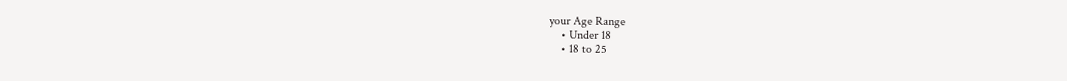your Age Range
    • Under 18
    • 18 to 25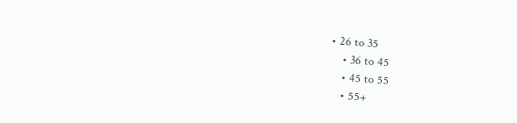• 26 to 35
    • 36 to 45
    • 45 to 55
    • 55+